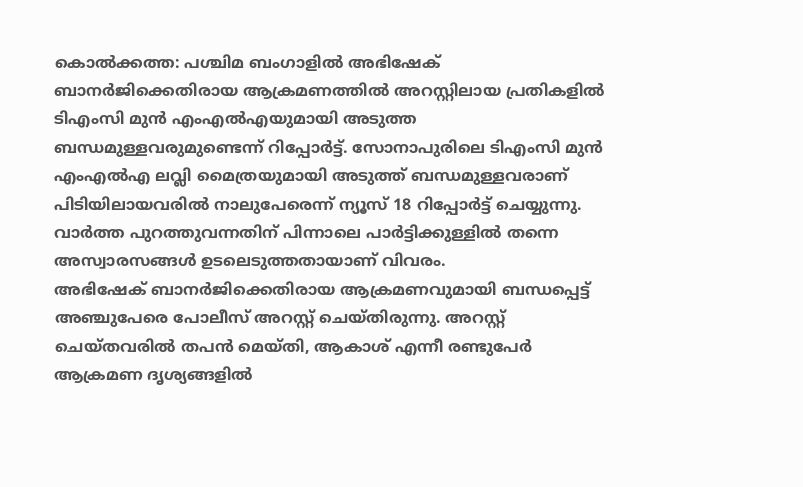കൊൽക്കത്ത: പശ്ചിമ ബംഗാളിൽ അഭിഷേക് ബാനർജിക്കെതിരായ ആക്രമണത്തിൽ അറസ്റ്റിലായ പ്രതികളിൽ ടിഎംസി മുൻ എംഎൽഎയുമായി അടുത്ത ബന്ധമുള്ളവരുമുണ്ടെന്ന് റിപ്പോർട്ട്. സോനാപുരിലെ ടിഎംസി മുൻ എംഎൽഎ ലവ്ലി മൈത്രയുമായി അടുത്ത് ബന്ധമുള്ളവരാണ് പിടിയിലായവരിൽ നാലുപേരെന്ന് ന്യൂസ് 18 റിപ്പോർട്ട് ചെയ്യുന്നു. വാർത്ത പുറത്തുവന്നതിന് പിന്നാലെ പാർട്ടിക്കുള്ളിൽ തന്നെ അസ്വാരസങ്ങൾ ഉടലെടുത്തതായാണ് വിവരം.
അഭിഷേക് ബാനർജിക്കെതിരായ ആക്രമണവുമായി ബന്ധപ്പെട്ട് അഞ്ചുപേരെ പോലീസ് അറസ്റ്റ് ചെയ്തിരുന്നു. അറസ്റ്റ് ചെയ്തവരിൽ തപൻ മെയ്തി, ആകാശ് എന്നീ രണ്ടുപേർ ആക്രമണ ദൃശ്യങ്ങളിൽ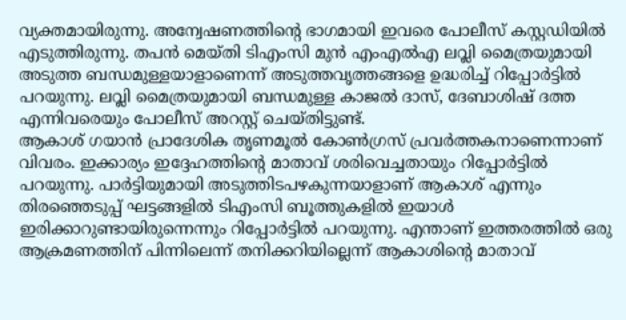വ്യക്തമായിരുന്നു. അന്വേഷണത്തിന്റെ ഭാഗമായി ഇവരെ പോലീസ് കസ്റ്റഡിയിൽ എടുത്തിരുന്നു. തപൻ മെയ്തി ടിഎംസി മുൻ എംഎൽഎ ലവ്ലി മൈത്രയുമായി അടുത്ത ബന്ധമുള്ളയാളാണെന്ന് അടുത്തവൃത്തങ്ങളെ ഉദ്ധരിച്ച് റിപ്പോർട്ടിൽ പറയുന്നു. ലവ്ലി മൈത്രയുമായി ബന്ധമുള്ള കാജൽ ദാസ്, ദേബാശിഷ് ദത്ത എന്നിവരെയും പോലീസ് അറസ്റ്റ് ചെയ്തിട്ടുണ്ട്.
ആകാശ് ഗയാൻ പ്രാദേശിക തൃണമൂൽ കോൺഗ്രസ് പ്രവർത്തകനാണെന്നാണ് വിവരം. ഇക്കാര്യം ഇദ്ദേഹത്തിന്റെ മാതാവ് ശരിവെച്ചതായും റിപ്പോർട്ടിൽ പറയുന്നു. പാർട്ടിയുമായി അടുത്തിടപഴകുന്നയാളാണ് ആകാശ് എന്നും തിരഞ്ഞെടുപ്പ് ഘട്ടങ്ങളിൽ ടിഎംസി ബൂത്തുകളിൽ ഇയാൾ ഇരിക്കാറുണ്ടായിരുന്നെന്നും റിപ്പോർട്ടിൽ പറയുന്നു. എന്താണ് ഇത്തരത്തിൽ ഒരു ആക്രമണത്തിന് പിന്നിലെന്ന് തനിക്കറിയില്ലെന്ന് ആകാശിന്റെ മാതാവ്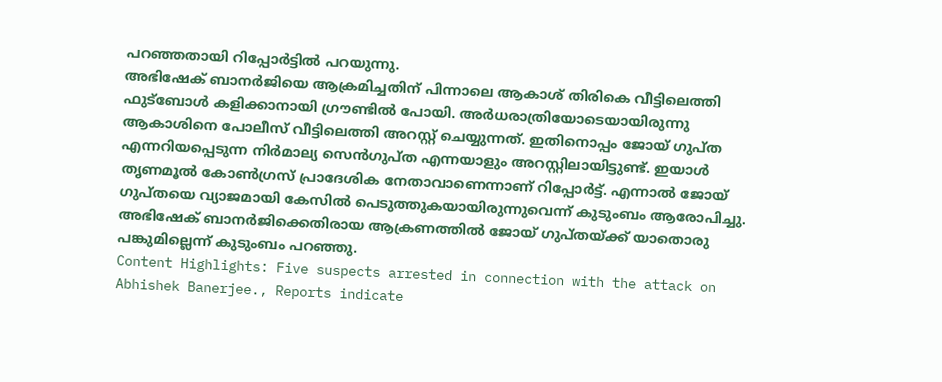പറഞ്ഞതായി റിപ്പോർട്ടിൽ പറയുന്നു.
അഭിഷേക് ബാനർജിയെ ആക്രമിച്ചതിന് പിന്നാലെ ആകാശ് തിരികെ വീട്ടിലെത്തി ഫുട്ബോൾ കളിക്കാനായി ഗ്രൗണ്ടിൽ പോയി. അർധരാത്രിയോടെയായിരുന്നു ആകാശിനെ പോലീസ് വീട്ടിലെത്തി അറസ്റ്റ് ചെയ്യുന്നത്. ഇതിനൊപ്പം ജോയ് ഗുപ്ത എന്നറിയപ്പെടുന്ന നിർമാല്യ സെൻഗുപ്ത എന്നയാളും അറസ്റ്റിലായിട്ടുണ്ട്. ഇയാൾ തൃണമൂൽ കോൺഗ്രസ് പ്രാദേശിക നേതാവാണെന്നാണ് റിപ്പോർട്ട്. എന്നാൽ ജോയ് ഗുപ്തയെ വ്യാജമായി കേസിൽ പെടുത്തുകയായിരുന്നുവെന്ന് കുടുംബം ആരോപിച്ചു. അഭിഷേക് ബാനർജിക്കെതിരായ ആക്രണത്തിൽ ജോയ് ഗുപ്തയ്ക്ക് യാതൊരു പങ്കുമില്ലെന്ന് കുടുംബം പറഞ്ഞു.
Content Highlights: Five suspects arrested in connection with the attack on Abhishek Banerjee., Reports indicate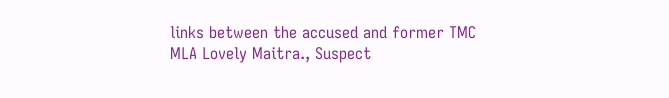links between the accused and former TMC MLA Lovely Maitra., Suspect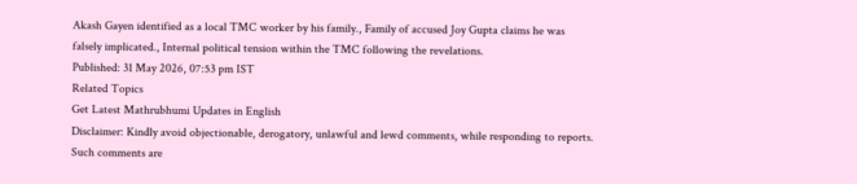Akash Gayen identified as a local TMC worker by his family., Family of accused Joy Gupta claims he was falsely implicated., Internal political tension within the TMC following the revelations.
Published: 31 May 2026, 07:53 pm IST
Related Topics
Get Latest Mathrubhumi Updates in English
Disclaimer: Kindly avoid objectionable, derogatory, unlawful and lewd comments, while responding to reports. Such comments are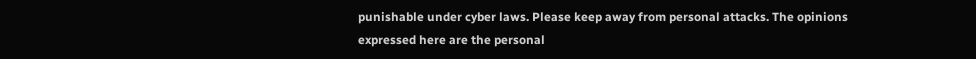punishable under cyber laws. Please keep away from personal attacks. The opinions expressed here are the personal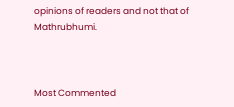opinions of readers and not that of Mathrubhumi.



Most Commented